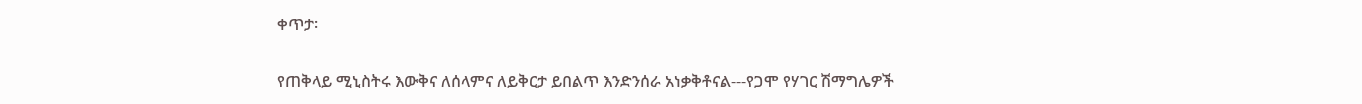ቀጥታ፡

የጠቅላይ ሚኒስትሩ እውቅና ለሰላምና ለይቅርታ ይበልጥ እንድንሰራ አነቃቅቶናል---የጋሞ የሃገር ሽማግሌዎች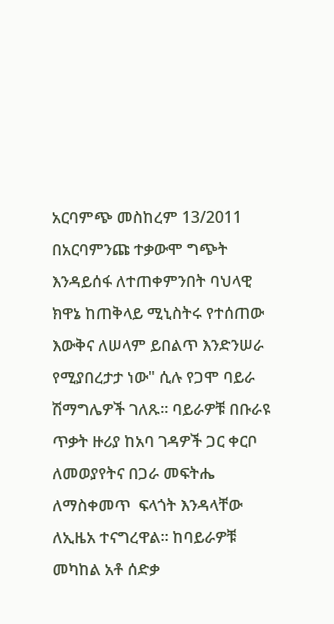አርባምጭ መስከረም 13/2011 በአርባምንጩ ተቃውሞ ግጭት እንዳይሰፋ ለተጠቀምንበት ባህላዊ ክዋኔ ከጠቅላይ ሚኒስትሩ የተሰጠው እውቅና ለሠላም ይበልጥ እንድንሠራ የሚያበረታታ ነው" ሲሉ የጋሞ ባይራ ሽማግሌዎች ገለጹ። ባይራዎቹ በቡራዩ ጥቃት ዙሪያ ከአባ ገዳዎች ጋር ቀርቦ ለመወያየትና በጋራ መፍትሔ ለማስቀመጥ  ፍላጎት እንዳላቸው ለኢዜአ ተናግረዋል። ከባይራዎቹ መካከል አቶ ሰድቃ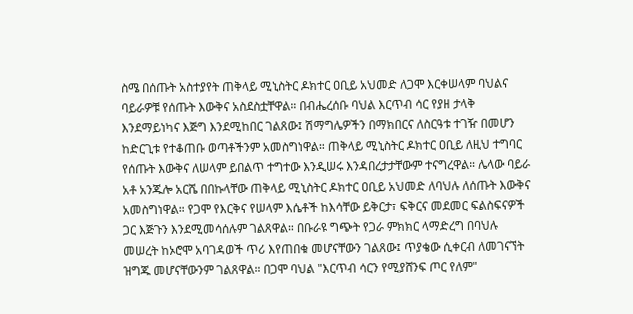ስሜ በሰጡት አስተያየት ጠቅላይ ሚኒስትር ዶክተር ዐቢይ አህመድ ለጋሞ እርቀሠላም ባህልና ባይራዎቹ የሰጡት እውቅና አስደስቷቸዋል። በብሔረሰቡ ባህል እርጥብ ሳር የያዘ ታላቅ እንደማይነካና እጅግ እንደሚከበር ገልጸው፤ ሽማግሌዎችን በማክበርና ለስርዓቱ ተገዥ በመሆን ከድርጊቱ የተቆጠቡ ወጣቶችንም አመስግነዋል። ጠቅላይ ሚኒስትር ዶክተር ዐቢይ ለዚህ ተግባር የሰጡት እውቅና ለሠላም ይበልጥ ተግተው እንዲሠሩ እንዳበረታታቸውም ተናግረዋል። ሌላው ባይራ አቶ አንጁሎ አርሼ በበኩላቸው ጠቅላይ ሚኒስትር ዶክተር ዐቢይ አህመድ ለባህሉ ለሰጡት እውቅና አመስግነዋል። የጋሞ የእርቅና የሠላም እሴቶች ከእሳቸው ይቅርታ፣ ፍቅርና መደመር ፍልስፍናዎች ጋር እጅጉን እንደሚመሳሰሉም ገልጸዋል። በቡራዩ ግጭት የጋራ ምክክር ላማድረግ በባህሉ መሠረት ከኦሮሞ አባገዳወች ጥሪ እየጠበቁ መሆናቸውን ገልጸው፤ ጥያቄው ሲቀርብ ለመገናኘት ዝግጁ መሆናቸውንም ገልጸዋል። በጋሞ ባህል "እርጥብ ሳርን የሚያሸንፍ ጦር የለም"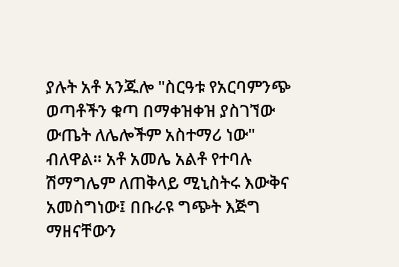ያሉት አቶ አንጁሎ "ስርዓቱ የአርባምንጭ ወጣቶችን ቁጣ በማቀዝቀዝ ያስገኘው ውጤት ለሌሎችም አስተማሪ ነው" ብለዋል። አቶ አመሌ አልቶ የተባሉ ሽማግሌም ለጠቅላይ ሚኒስትሩ እውቅና አመስግነው፤ በቡራዩ ግጭት እጅግ ማዘናቸውን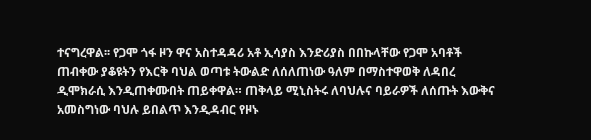ተናግረዋል፡፡ የጋሞ ጎፋ ዞን ዋና አስተዳዳሪ አቶ ኢሳያስ እንድሪያስ በበኩላቸው የጋሞ አባቶች ጠብቀው ያቆዩትን የእርቅ ባህል ወጣቱ ትውልድ ለሰለጠነው ዓለም በማስተዋወቅ ለዳበረ ዲሞክራሲ እንዲጠቀሙበት ጠይቀዋል። ጠቅላይ ሚኒስትሩ ለባህሉና ባይራዎች ለሰጡት እውቅና አመስግነው ባህሉ ይበልጥ እንዲዳብር የዞኑ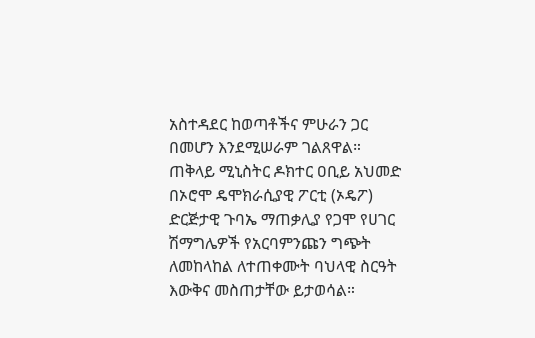አስተዳደር ከወጣቶችና ምሁራን ጋር በመሆን እንደሚሠራም ገልጸዋል። ጠቅላይ ሚኒስትር ዶክተር ዐቢይ አህመድ በኦሮሞ ዴሞክራሲያዊ ፖርቲ (ኦዴፖ) ድርጅታዊ ጉባኤ ማጠቃሊያ የጋሞ የሀገር ሽማግሌዎች የአርባምንጩን ግጭት ለመከላከል ለተጠቀሙት ባህላዊ ስርዓት እውቅና መስጠታቸው ይታወሳል።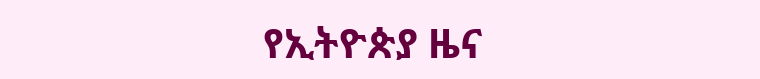የኢትዮጵያ ዜና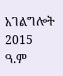አገልግሎት
2015
ዓ.ም